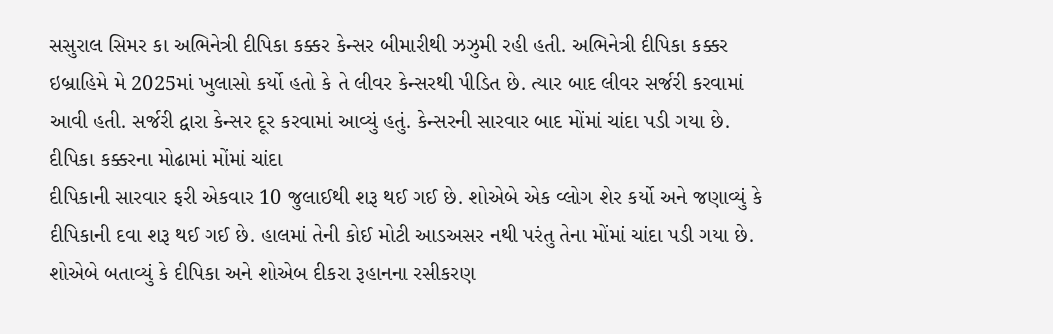સસુરાલ સિમર કા અભિનેત્રી દીપિકા કક્કર કેન્સર બીમારીથી ઝઝુમી રહી હતી. અભિનેત્રી દીપિકા કક્કર ઇબ્રાહિમે મે 2025માં ખુલાસો કર્યો હતો કે તે લીવર કેન્સરથી પીડિત છે. ત્યાર બાદ લીવર સર્જરી કરવામાં આવી હતી. સર્જરી દ્વારા કેન્સર દૂર કરવામાં આવ્યું હતું. કેન્સરની સારવાર બાદ મોંમાં ચાંદા પડી ગયા છે.
દીપિકા કક્કરના મોઢામાં મોંમાં ચાંદા
દીપિકાની સારવાર ફરી એકવાર 10 જુલાઈથી શરૂ થઈ ગઈ છે. શોએબે એક વ્લોગ શેર કર્યો અને જણાવ્યું કે દીપિકાની દવા શરૂ થઈ ગઈ છે. હાલમાં તેની કોઈ મોટી આડઅસર નથી પરંતુ તેના મોંમાં ચાંદા પડી ગયા છે. શોએબે બતાવ્યું કે દીપિકા અને શોએબ દીકરા રૂહાનના રસીકરણ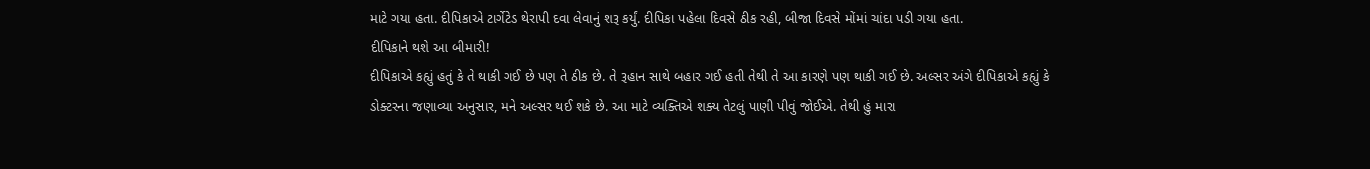માટે ગયા હતા. દીપિકાએ ટાર્ગેટેડ થેરાપી દવા લેવાનું શરૂ કર્યું. દીપિકા પહેલા દિવસે ઠીક રહી, બીજા દિવસે મોંમાં ચાંદા પડી ગયા હતા.
દીપિકાને થશે આ બીમારી!
દીપિકાએ કહ્યું હતું કે તે થાકી ગઈ છે પણ તે ઠીક છે. તે રૂહાન સાથે બહાર ગઈ હતી તેથી તે આ કારણે પણ થાકી ગઈ છે. અલ્સર અંગે દીપિકાએ કહ્યું કે ડોક્ટરના જણાવ્યા અનુસાર, મને અલ્સર થઈ શકે છે. આ માટે વ્યક્તિએ શક્ય તેટલું પાણી પીવું જોઈએ. તેથી હું મારા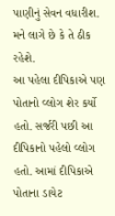પાણીનું સેવન વધારીશ. મને લાગે છે કે તે ઠીક રહેશે.
આ પહેલા દીપિકાએ પણ પોતાનો વ્લોગ શેર કર્યો હતો. સર્જરી પછી આ દીપિકાનો પહેલો વ્લોગ હતો. આમાં દીપિકાએ પોતાના ડાયેટ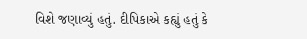વિશે જણાવ્યું હતું. દીપિકાએ કહ્યું હતું કે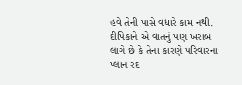હવે તેની પાસે વધારે કામ નથી. દીપિકાને એ વાતનું પણ ખરાબ લાગે છે કે તેના કારણે પરિવારના પ્લાન રદ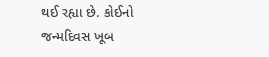થઈ રહ્યા છે. કોઈનો જન્મદિવસ ખૂબ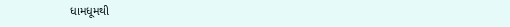ધામધૂમથી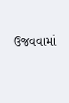ઉજવવામાં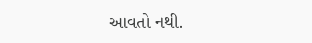આવતો નથી.